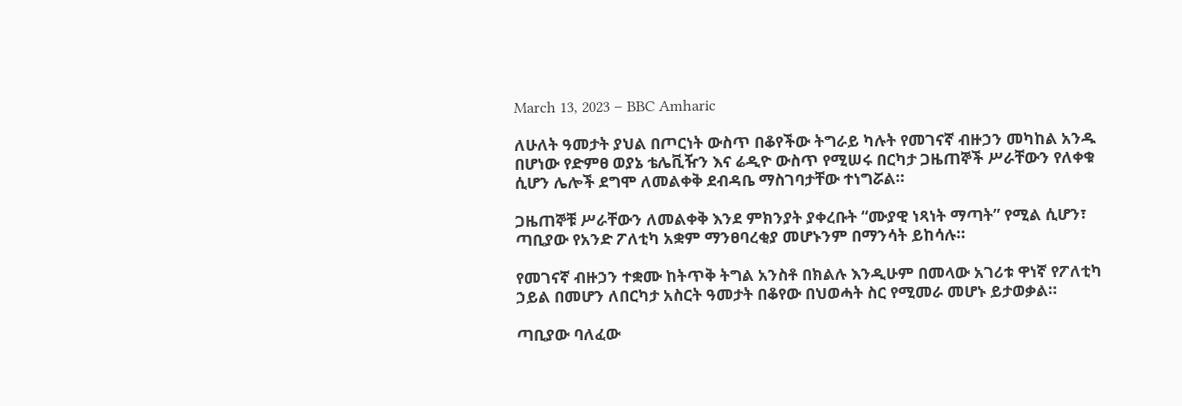March 13, 2023 – BBC Amharic

ለሁለት ዓመታት ያህል በጦርነት ውስጥ በቆየችው ትግራይ ካሉት የመገናኛ ብዙኃን መካከል አንዱ በሆነው የድምፀ ወያኔ ቴሌቪዥን እና ሬዲዮ ውስጥ የሚሠሩ በርካታ ጋዜጠኞች ሥራቸውን የለቀቁ ሲሆን ሌሎች ደግሞ ለመልቀቅ ደብዳቤ ማስገባታቸው ተነግሯል።

ጋዜጠኞቹ ሥራቸውን ለመልቀቅ እንደ ምክንያት ያቀረቡት “ሙያዊ ነጻነት ማጣት” የሚል ሲሆን፣ ጣቢያው የአንድ ፖለቲካ አቋም ማንፀባረቂያ መሆኑንም በማንሳት ይከሳሉ።

የመገናኛ ብዙኃን ተቋሙ ከትጥቅ ትግል አንስቶ በክልሉ እንዲሁም በመላው አገሪቱ ዋነኛ የፖለቲካ ኃይል በመሆን ለበርካታ አስርት ዓመታት በቆየው በህወሓት ስር የሚመራ መሆኑ ይታወቃል።

ጣቢያው ባለፈው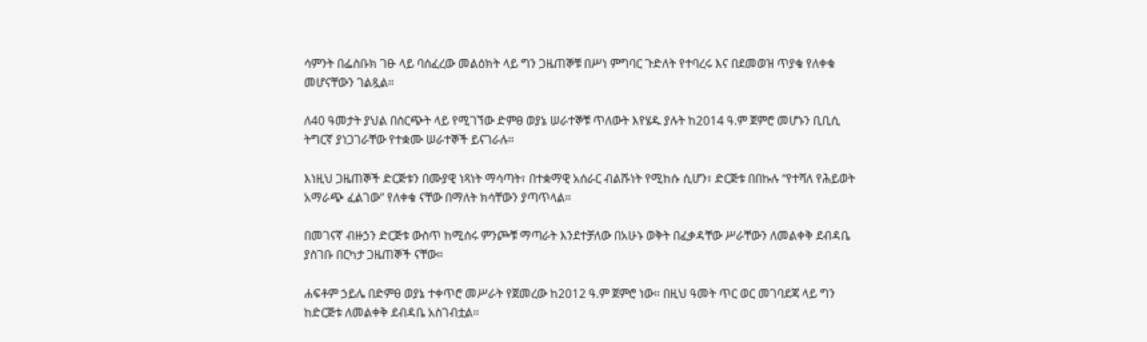ሳምንት በፌስቡክ ገፁ ላይ ባሰፈረው መልዕክት ላይ ግን ጋዜጠኞቹ በሥነ ምግባር ጉድለት የተባረሩ እና በደመወዝ ጥያቄ የለቀቁ መሆናቸውን ገልጿል።

ለ40 ዓመታት ያህል በስርጭት ላይ የሚገኘው ድምፀ ወያኔ ሠራተኞቹ ጥለውት እየሄዱ ያሉት ከ2014 ዓ.ም ጀምሮ መሆኑን ቢቢሲ ትግርኛ ያነጋገራቸው የተቋሙ ሠራተኞች ይናገራሉ።

እነዚህ ጋዜጠኞች ድርጅቱን በሙያዊ ነጻነት ማሳጣት፣ በተቋማዊ አሰራር ብልሹነት የሚከሱ ሲሆን፣ ድርጅቱ በበኩሉ “የተሻለ የሕይወት አማራጭ ፈልገው” የለቀቁ ናቸው በማለት ክሳቸውን ያጣጥላል።

በመገናኛ ብዙኃን ድርጅቱ ውስጥ ከሚሰሩ ምንጮቹ ማጣራት እንደተቻለው በአሁኑ ወቅት በፈቃዳቸው ሥራቸውን ለመልቀቅ ደብዳቤ ያስገቡ በርካታ ጋዜጠኞች ናቸው።

ሐፍቶም ኃይሌ በድምፀ ወያኔ ተቀጥሮ መሥራት የጀመረው ከ2012 ዓ.ም ጀምሮ ነው። በዚህ ዓመት ጥር ወር መገባደጃ ላይ ግን ከድርጅቱ ለመልቀቅ ደብዳቤ አስገብቷል።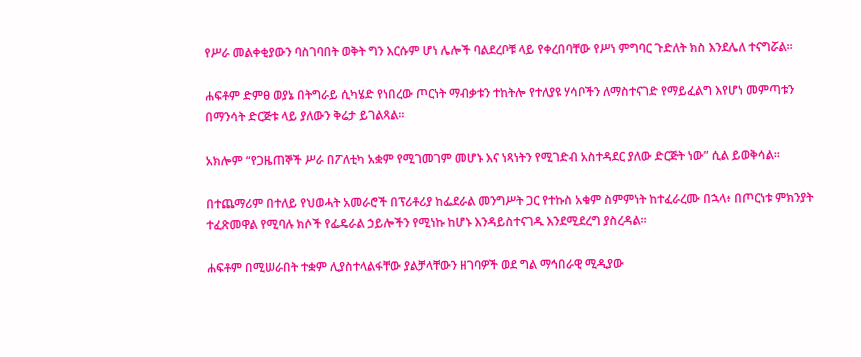የሥራ መልቀቂያውን ባስገባበት ወቅት ግን እርሱም ሆነ ሌሎች ባልደረቦቹ ላይ የቀረበባቸው የሥነ ምግባር ጉድለት ክስ እንደሌለ ተናግሯል።

ሐፍቶም ድምፀ ወያኔ በትግራይ ሲካሄድ የነበረው ጦርነት ማብቃቱን ተከትሎ የተለያዩ ሃሳቦችን ለማስተናገድ የማይፈልግ እየሆነ መምጣቱን በማንሳት ድርጅቱ ላይ ያለውን ቅሬታ ይገልጻል።

አክሎም “የጋዜጠኞች ሥራ በፖለቲካ አቋም የሚገመገም መሆኑ እና ነጻነትን የሚገድብ አስተዳደር ያለው ድርጅት ነው” ሲል ይወቅሳል።

በተጨማሪም በተለይ የህወሓት አመራሮች በፕሪቶሪያ ከፌደራል መንግሥት ጋር የተኩስ አቁም ስምምነት ከተፈራረሙ በኋላ፥ በጦርነቱ ምክንያት ተፈጽመዋል የሚባሉ ክሶች የፌዴራል ኃይሎችን የሚነኩ ከሆኑ እንዳይስተናገዱ እንደሚደረግ ያስረዳል።

ሐፍቶም በሚሠራበት ተቋም ሊያስተላልፋቸው ያልቻላቸውን ዘገባዎች ወደ ግል ማኅበራዊ ሚዲያው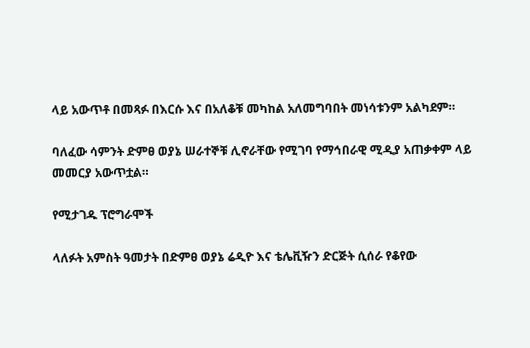ላይ አውጥቶ በመጻፉ በእርሱ እና በአለቆቹ መካከል አለመግባበት መነሳቱንም አልካደም።

ባለፈው ሳምንት ድምፀ ወያኔ ሠራተኞቹ ሊኖራቸው የሚገባ የማኅበራዊ ሚዲያ አጠቃቀም ላይ መመርያ አውጥቷል።

የሚታገዱ ፕሮግራሞች

ላለፉት አምስት ዓመታት በድምፀ ወያኔ ሬዲዮ እና ቴሌቪዥን ድርጅት ሲሰራ የቆየው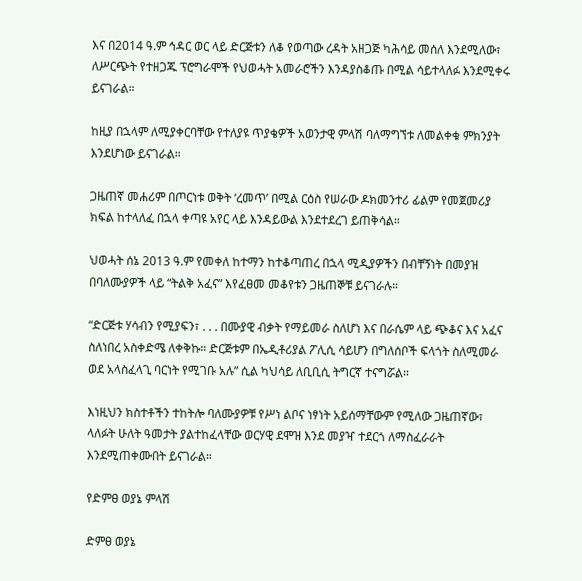እና በ2014 ዓ.ም ኅዳር ወር ላይ ድርጅቱን ለቆ የወጣው ረዳት አዘጋጅ ካሕሳይ መሰለ እንደሚለው፣ ለሥርጭት የተዘጋጁ ፕሮግራሞች የህወሓት አመራሮችን እንዳያስቆጡ በሚል ሳይተላለፉ እንደሚቀሩ ይናገራል።

ከዚያ በኋላም ለሚያቀርባቸው የተለያዩ ጥያቄዎች አወንታዊ ምላሽ ባለማግኘቱ ለመልቀቁ ምክንያት እንደሆነው ይናገራል።

ጋዜጠኛ መሐሪም በጦርነቱ ወቅት ‘ረመጥ’ በሚል ርዕስ የሠራው ዶክመንተሪ ፊልም የመጀመሪያ ክፍል ከተላለፈ በኋላ ቀጣዩ አየር ላይ እንዳይውል እንደተደረገ ይጠቅሳል።

ህወሓት ሰኔ 2013 ዓ.ም የመቀለ ከተማን ከተቆጣጠረ በኋላ ሚዲያዎችን በብቸኝነት በመያዝ በባለሙያዎች ላይ “ትልቅ አፈና” እየፈፀመ መቆየቱን ጋዜጠኞቹ ይናገራሉ።

“ድርጅቱ ሃሳብን የሚያፍን፣ . . . በሙያዊ ብቃት የማይመራ ስለሆነ እና በራሴም ላይ ጭቆና እና አፈና ስለነበረ አስቀድሜ ለቀቅኩ። ድርጅቱም በኤዲቶሪያል ፖሊሲ ሳይሆን በግለሰቦች ፍላጎት ስለሚመራ ወደ አላስፈላጊ ባርነት የሚገቡ አሉ” ሲል ካህሳይ ለቢቢሲ ትግርኛ ተናግሯል።

እነዚህን ክስተቶችን ተከትሎ ባለሙያዎቹ የሥነ ልቦና ነፃነት አይሰማቸውም የሚለው ጋዜጠኛው፣ ላለፉት ሁለት ዓመታት ያልተከፈላቸው ወርሃዊ ደሞዝ እንደ መያዣ ተደርጎ ለማስፈራራት እንደሚጠቀሙበት ይናገራል።

የድምፀ ወያኔ ምላሽ

ድምፀ ወያኔ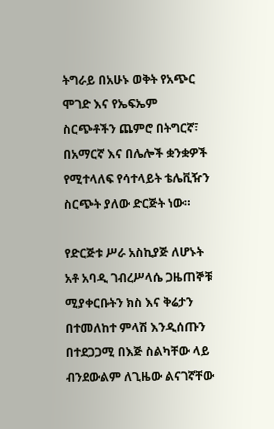ትግራይ በአሁኑ ወቅት የአጭር ሞገድ እና የኤፍኤም ስርጭቶችን ጨምሮ በትግርኛ፣ በአማርኛ እና በሌሎች ቋንቋዎች የሚተላለፍ የሳተላይት ቴሌቪዥን ስርጭት ያለው ድርጅት ነው።

የድርጅቱ ሥራ አስኪያጅ ለሆኑት አቶ አባዲ ገብረሥላሴ ጋዜጠኞቹ ሚያቀርቡትን ክስ እና ቅሬታን በተመለከተ ምላሽ እንዲሰጡን በተደጋጋሚ በእጅ ስልካቸው ላይ ብንደውልም ለጊዜው ልናገኛቸው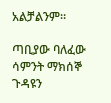አልቻልንም።

ጣቢያው ባለፈው ሳምንት ማክሰኞ ጉዳዩን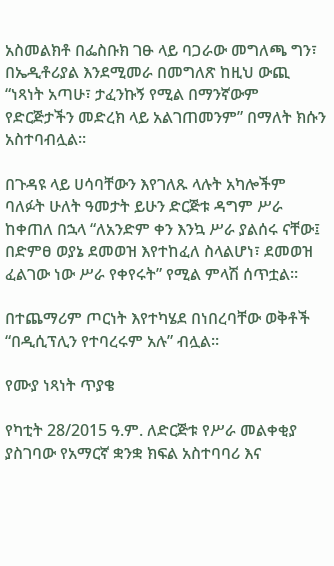አስመልክቶ በፌስቡክ ገፁ ላይ ባጋራው መግለጫ ግን፣ በኤዲቶሪያል እንደሚመራ በመግለጽ ከዚህ ውጪ “ነጻነት አጣሁ፣ ታፈንኩኝ የሚል በማንኛውም የድርጅታችን መድረክ ላይ አልገጠመንም” በማለት ክሱን አስተባብሏል።

በጉዳዩ ላይ ሀሳባቸውን እየገለጹ ላሉት አካሎችም ባለፉት ሁለት ዓመታት ይሁን ድርጅቱ ዳግም ሥራ ከቀጠለ በኋላ “ለአንድም ቀን እንኳ ሥራ ያልሰሩ ናቸው፤ በድምፀ ወያኔ ደመወዝ እየተከፈለ ስላልሆነ፣ ደመወዝ ፈልገው ነው ሥራ የቀየሩት” የሚል ምላሽ ሰጥቷል።

በተጨማሪም ጦርነት እየተካሄደ በነበረባቸው ወቅቶች “በዲሲፕሊን የተባረሩም አሉ” ብሏል።

የሙያ ነጻነት ጥያቄ

የካቲት 28/2015 ዓ.ም. ለድርጅቱ የሥራ መልቀቂያ ያስገባው የአማርኛ ቋንቋ ክፍል አስተባባሪ እና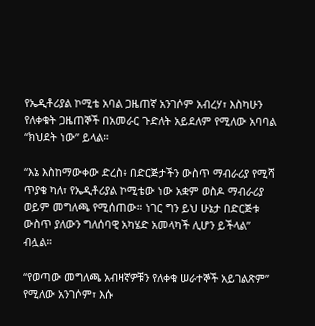የኤዲቶሪያል ኮሚቴ አባል ጋዜጠኛ አንገሶም አብረሃ፣ እስካሁን የለቀቁት ጋዜጠኞች በአመራር ጉድለት አይደለም የሚለው አባባል “ክህደት ነው” ይላል።

“እኔ እስከማውቀው ድረስ፥ በድርጅታችን ውስጥ ማብራሪያ የሚሻ ጥያቄ ካለ፣ የኤዲቶሪያል ኮሚቴው ነው አቋም ወስዶ ማብራሪያ ወይም መግለጫ የሚሰጠው። ነገር ግን ይህ ሁኔታ በድርጅቱ ውስጥ ያለውን ግለሰባዊ አካሄድ አመላካች ሊሆን ይችላል” ብሏል።

“የወጣው መግለጫ አብዛኛዎቹን የለቀቁ ሠራተኞች አይገልጽም” የሚለው አንገሶም፣ እሱ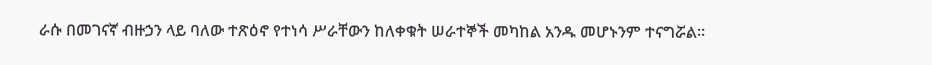ራሱ በመገናኛ ብዙኃን ላይ ባለው ተጽዕኖ የተነሳ ሥራቸውን ከለቀቁት ሠራተኞች መካከል አንዱ መሆኑንም ተናግሯል።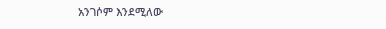አንገሶም እንደሚለው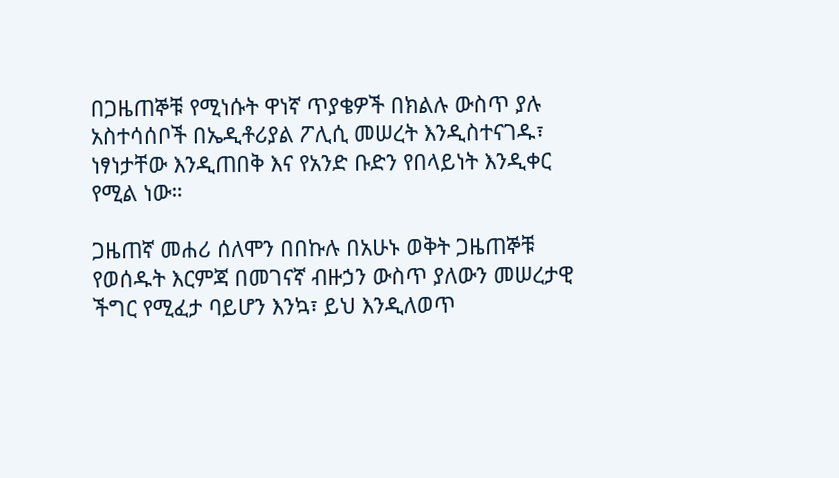በጋዜጠኞቹ የሚነሱት ዋነኛ ጥያቄዎች በክልሉ ውስጥ ያሉ አስተሳሰቦች በኤዲቶሪያል ፖሊሲ መሠረት እንዲስተናገዱ፣ ነፃነታቸው እንዲጠበቅ እና የአንድ ቡድን የበላይነት እንዲቀር የሚል ነው።

ጋዜጠኛ መሐሪ ሰለሞን በበኩሉ በአሁኑ ወቅት ጋዜጠኞቹ የወሰዱት እርምጃ በመገናኛ ብዙኃን ውስጥ ያለውን መሠረታዊ ችግር የሚፈታ ባይሆን እንኳ፣ ይህ እንዲለወጥ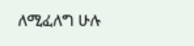ለሚፈለግ ሁሉ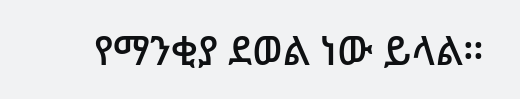የማንቂያ ደወል ነው ይላል።